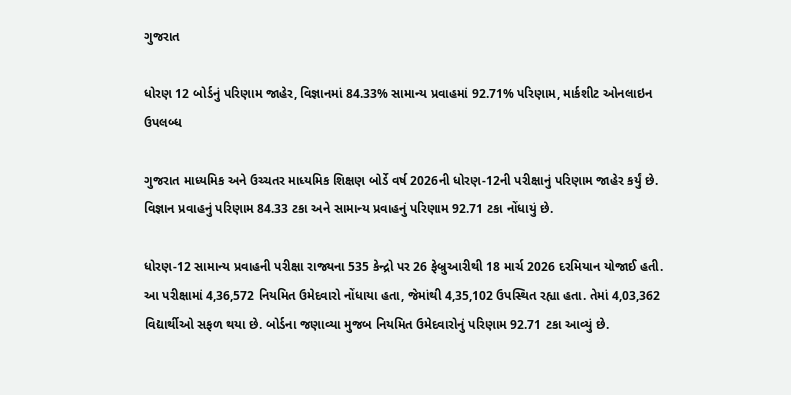ગુજરાત

ધોરણ 12 બોર્ડનું પરિણામ જાહેર, વિજ્ઞાનમાં 84.33% સામાન્ય પ્રવાહમાં 92.71% પરિણામ, માર્કશીટ ઓનલાઇન ઉપલબ્ધ

ગુજરાત માધ્યમિક અને ઉચ્ચતર માધ્યમિક શિક્ષણ બોર્ડે વર્ષ 2026ની ધોરણ-12ની પરીક્ષાનું પરિણામ જાહેર કર્યું છે. વિજ્ઞાન પ્રવાહનું પરિણામ 84.33 ટકા અને સામાન્ય પ્રવાહનું પરિણામ 92.71 ટકા નોંધાયું છે.

ધોરણ-12 સામાન્ય પ્રવાહની પરીક્ષા રાજ્યના 535 કેન્દ્રો પર 26 ફેબ્રુઆરીથી 18 માર્ચ 2026 દરમિયાન યોજાઈ હતી. આ પરીક્ષામાં 4,36,572 નિયમિત ઉમેદવારો નોંધાયા હતા, જેમાંથી 4,35,102 ઉપસ્થિત રહ્યા હતા. તેમાં 4,03,362 વિદ્યાર્થીઓ સફળ થયા છે. બોર્ડના જણાવ્યા મુજબ નિયમિત ઉમેદવારોનું પરિણામ 92.71 ટકા આવ્યું છે.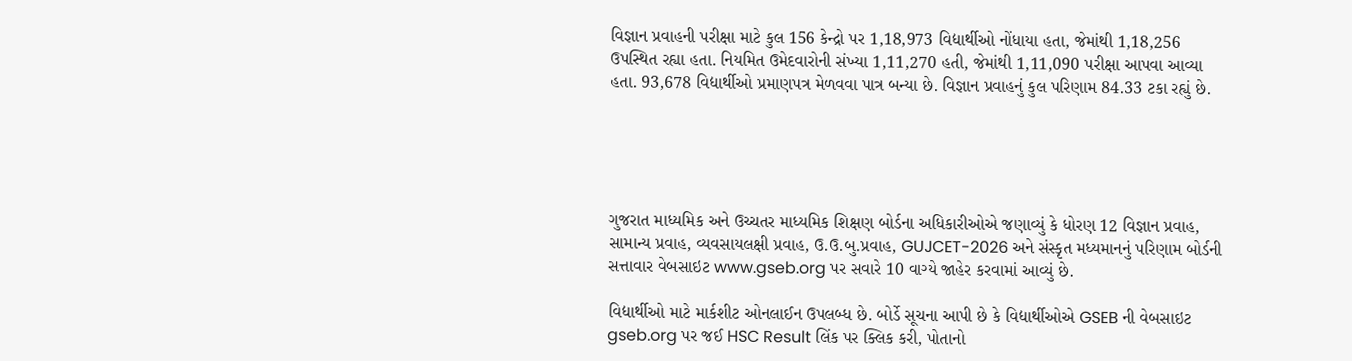વિજ્ઞાન પ્રવાહની પરીક્ષા માટે કુલ 156 કેન્દ્રો પર 1,18,973 વિદ્યાર્થીઓ નોંધાયા હતા, જેમાંથી 1,18,256 ઉપસ્થિત રહ્યા હતા. નિયમિત ઉમેદવારોની સંખ્યા 1,11,270 હતી, જેમાંથી 1,11,090 પરીક્ષા આપવા આવ્યા હતા. 93,678 વિદ્યાર્થીઓ પ્રમાણપત્ર મેળવવા પાત્ર બન્યા છે. વિજ્ઞાન પ્રવાહનું કુલ પરિણામ 84.33 ટકા રહ્યું છે.





ગુજરાત માધ્યમિક અને ઉચ્ચતર માધ્યમિક શિક્ષણ બોર્ડના અધિકારીઓએ જણાવ્યું કે ધોરણ 12 વિજ્ઞાન પ્રવાહ, સામાન્ય પ્રવાહ, વ્યવસાયલક્ષી પ્રવાહ, ઉ.ઉ.બુ.પ્રવાહ, GUJCET-2026 અને સંસ્કૃત મધ્યમાનનું પરિણામ બોર્ડની સત્તાવાર વેબસાઇટ www.gseb.org પર સવારે 10 વાગ્યે જાહેર કરવામાં આવ્યું છે.

વિદ્યાર્થીઓ માટે માર્કશીટ ઓનલાઈન ઉપલબ્ધ છે. બોર્ડે સૂચના આપી છે કે વિદ્યાર્થીઓએ GSEB ની વેબસાઇટ gseb.org પર જઈ HSC Result લિંક પર ક્લિક કરી, પોતાનો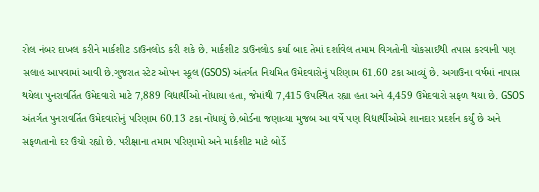રોલ નંબર દાખલ કરીને માર્કશીટ ડાઉનલોડ કરી શકે છે. માર્કશીટ ડાઉનલોડ કર્યા બાદ તેમાં દર્શાવેલ તમામ વિગતોની ચોકસાઈથી તપાસ કરવાની પણ સલાહ આપવામાં આવી છે.ગુજરાત સ્ટેટ ઓપન સ્કૂલ (GSOS) અંતર્ગત નિયમિત ઉમેદવારોનું પરિણામ 61.60 ટકા આવ્યું છે. અગાઉના વર્ષમાં નાપાસ થયેલા પુનરાવર્તિત ઉમેદવારો માટે 7,889 વિદ્યાર્થીઓ નોંધાયા હતા, જેમાંથી 7,415 ઉપસ્થિત રહ્યા હતા અને 4,459 ઉમેદવારો સફળ થયા છે. GSOS અંતર્ગત પુનરાવર્તિત ઉમેદવારોનું પરિણામ 60.13 ટકા નોંધાયું છે.બોર્ડના જણાવ્યા મુજબ આ વર્ષે પણ વિદ્યાર્થીઓએ શાનદાર પ્રદર્શન કર્યું છે અને સફળતાનો દર ઉંચો રહ્યો છે. પરીક્ષાના તમામ પરિણામો અને માર્કશીટ માટે બોર્ડે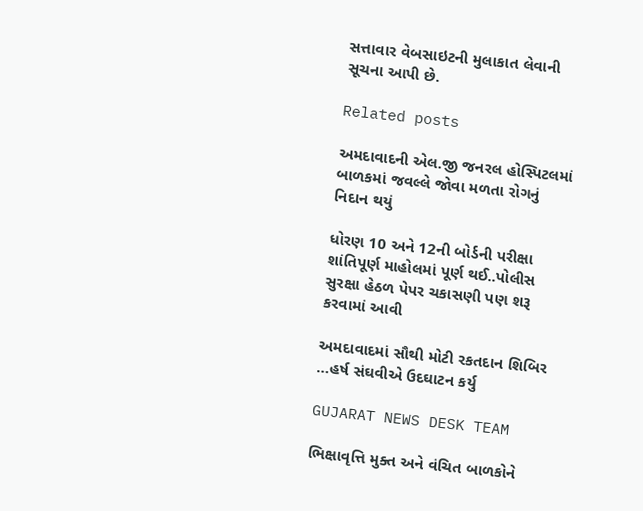સત્તાવાર વેબસાઇટની મુલાકાત લેવાની સૂચના આપી છે.

Related posts

અમદાવાદની એલ.જી જનરલ હોસ્પિટલમાં બાળકમાં જવલ્લે જોવા મળતા રોગનું નિદાન થયું

ધોરણ 10 અને 12ની બોર્ડની પરીક્ષા શાંતિપૂર્ણ માહોલમાં પૂર્ણ થઈ..પોલીસ સુરક્ષા હેઠળ પેપર ચકાસણી પણ શરૂ કરવામાં આવી

અમદાવાદમાં સૌથી મોટી રકતદાન શિબિર …હર્ષ સંઘવીએ ઉદઘાટન કર્યુ

GUJARAT NEWS DESK TEAM

ભિક્ષાવૃત્તિ મુક્ત અને વંચિત બાળકોને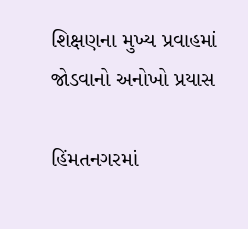શિક્ષણના મુખ્ય પ્રવાહમાં જોડવાનો અનોખો પ્રયાસ

હિંમતનગરમાં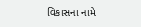વિકાસના નામે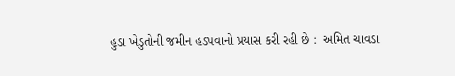હુડા ખેડુતોની જમીન હડપવાનો પ્રયાસ કરી રહી છે :  અમિત ચાવડા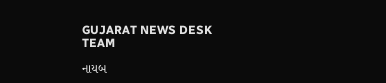GUJARAT NEWS DESK TEAM

નાયબ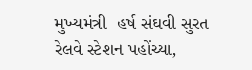મુખ્યમંત્રી  હર્ષ સંઘવી સુરત રેલવે સ્ટેશન પહોંચ્યા,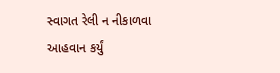સ્વાગત રેલી ન નીકાળવા આહવાન કર્યું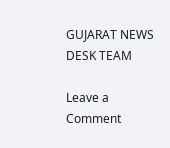GUJARAT NEWS DESK TEAM

Leave a Comment